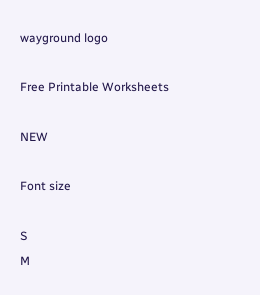wayground logo

Free Printable Worksheets

NEW

Font size

S
M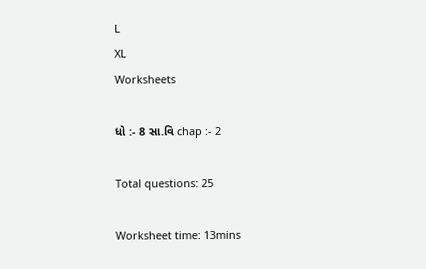L
XL
Worksheets

ધો :- 8 સા.વિ chap :- 2

Total questions: 25

Worksheet time: 13mins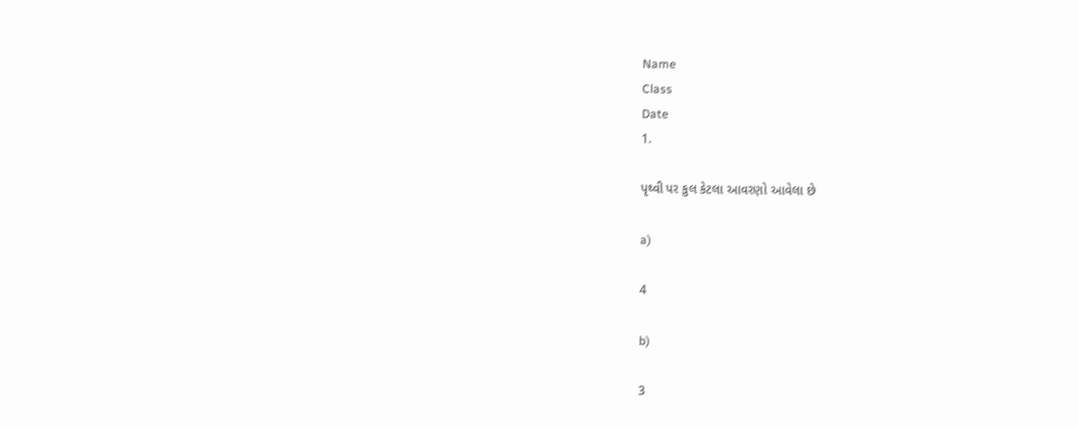Name
Class
Date
1.

પૃથ્વી પર કુલ કેટલા આવરણો આવેલા છે

a)

4

b)

3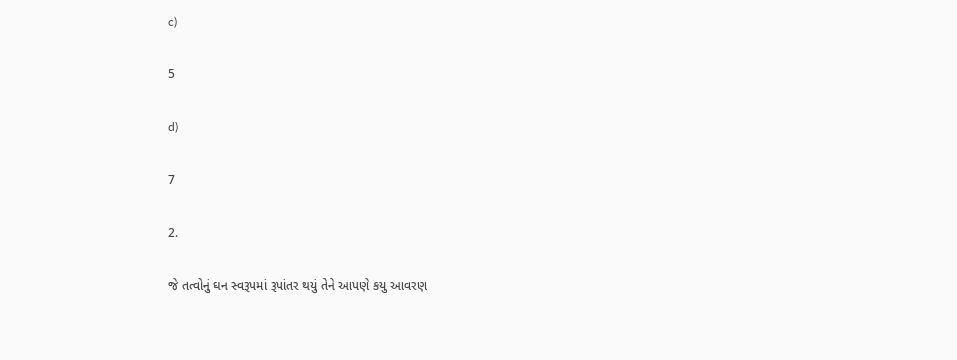c)

5

d)

7

2.

જે તત્વોનું ઘન સ્વરૂપમાં રૂપાંતર થયું તેને આપણે કયુ આવરણ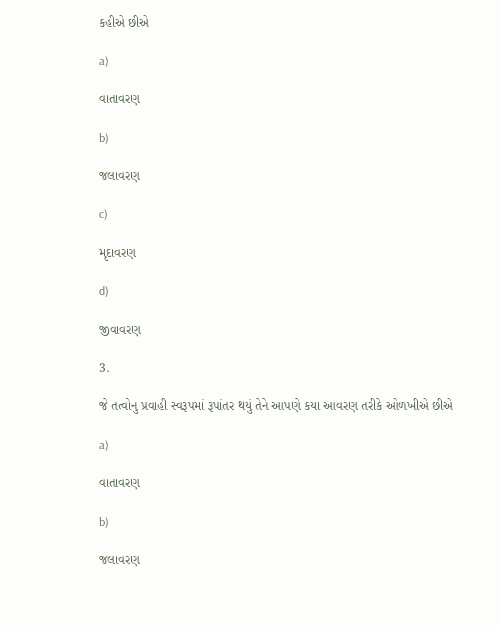કહીએ છીએ

a)

વાતાવરણ

b)

જલાવરણ

c)

મૃદાવરણ

d)

જીવાવરણ

3.

જે તત્વોનુ પ્રવાહી સ્વરૂપમાં રૂપાંતર થયું તેને આપણે કયા આવરણ તરીકે ઓળખીએ છીએ

a)

વાતાવરણ

b)

જલાવરણ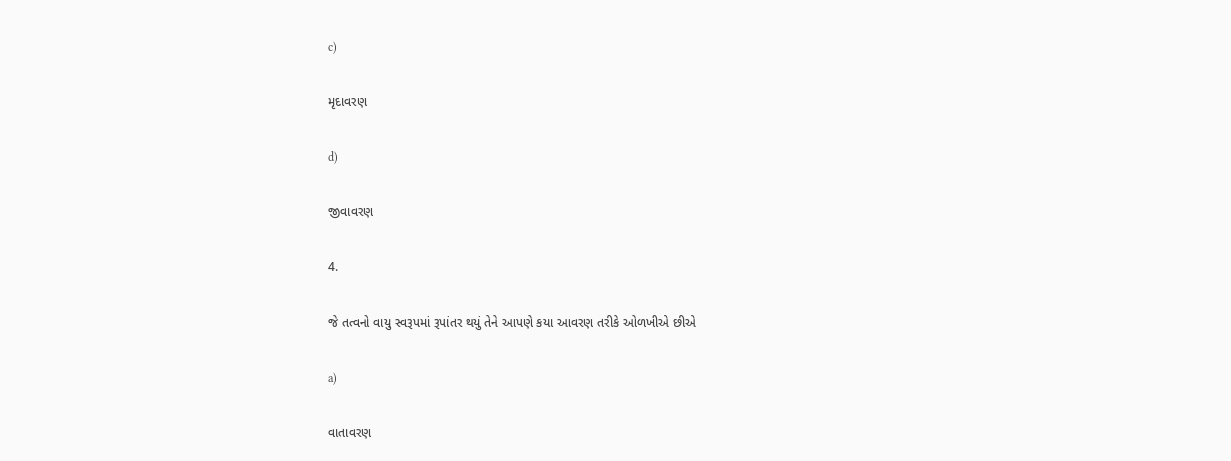c)

મૃદાવરણ

d)

જીવાવરણ

4.

જે તત્વનો વાયુ સ્વરૂપમાં રૂપાંતર થયું તેને આપણે કયા આવરણ તરીકે ઓળખીએ છીએ

a)

વાતાવરણ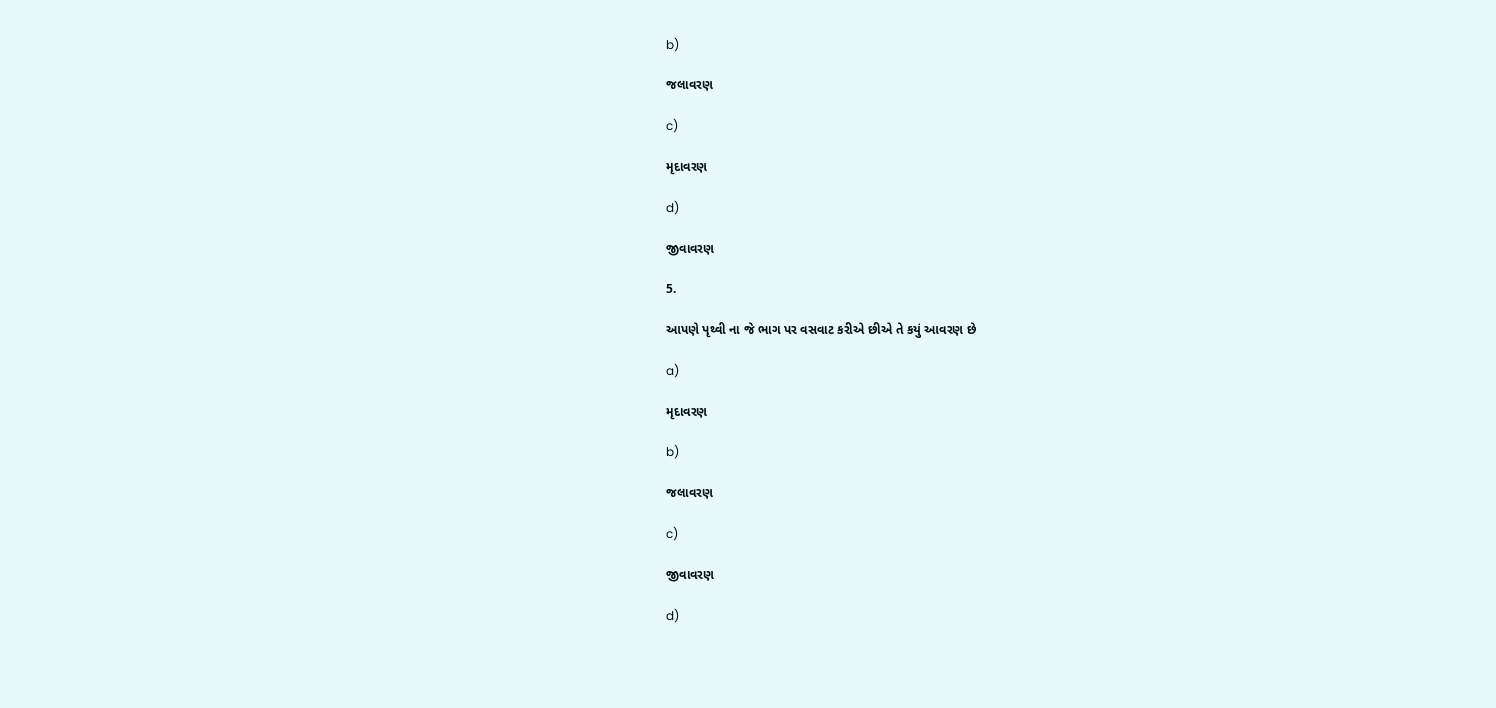b)

જલાવરણ

c)

મૃદાવરણ

d)

જીવાવરણ

5.

આપણે પૃથ્વી ના જે ભાગ પર વસવાટ કરીએ છીએ તે કયું આવરણ છે

a)

મૃદાવરણ

b)

જલાવરણ

c)

જીવાવરણ

d)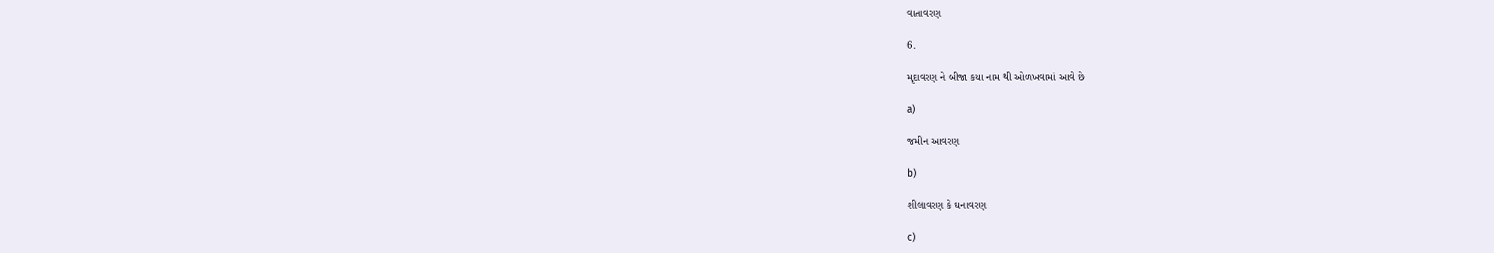વાતાવરણ

6.

મૃદાવરણ ને બીજા કયા નામ થી ઓળખવામાં આવે છે

a)

જમીન આવરણ

b)

શીલાવરણ કે ઘનાવરણ

c)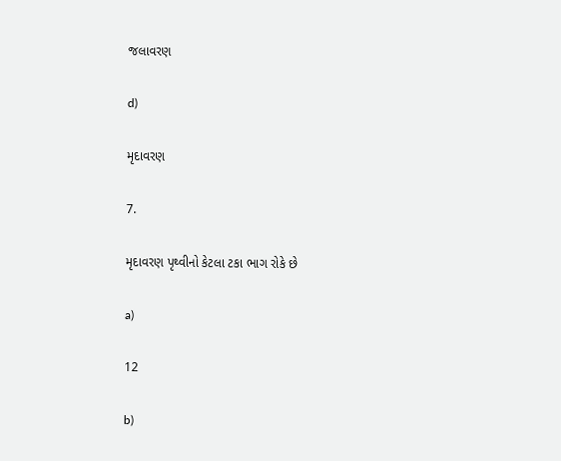જલાવરણ

d)

મૃદાવરણ

7.

મૃદાવરણ પૃથ્વીનો કેટલા ટકા ભાગ રોકે છે

a)

12

b)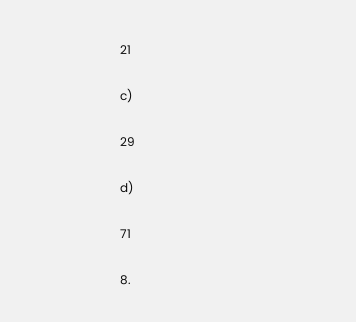21

c)

29

d)

71

8.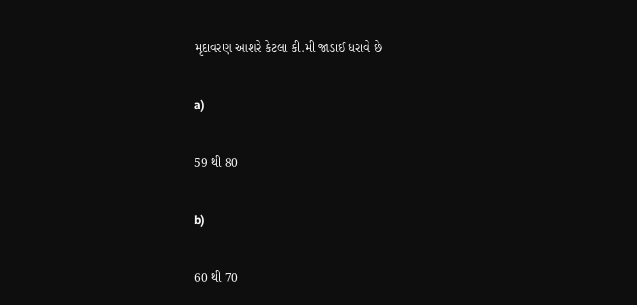મૃદાવરણ આશરે કેટલા કી.મી જાડાઈ ધરાવે છે

a)

59 થી 80

b)

60 થી 70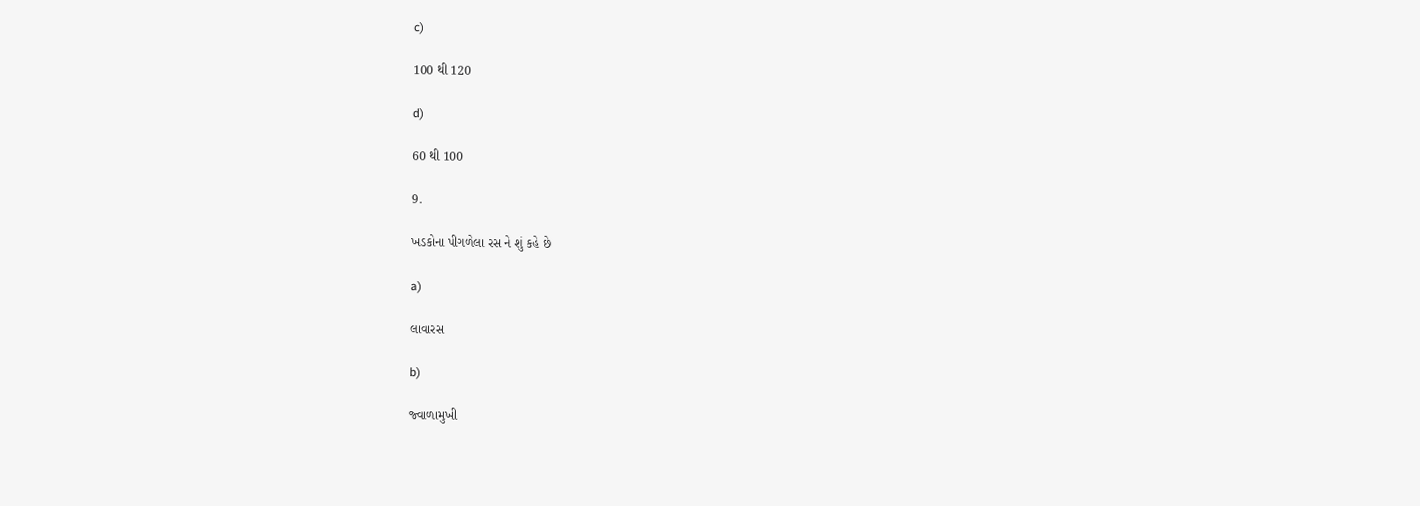c)

100 થી 120

d)

60 થી 100

9.

ખડકોના પીગળેલા રસ ને શું કહે છે

a)

લાવારસ

b)

જ્વાળામુખી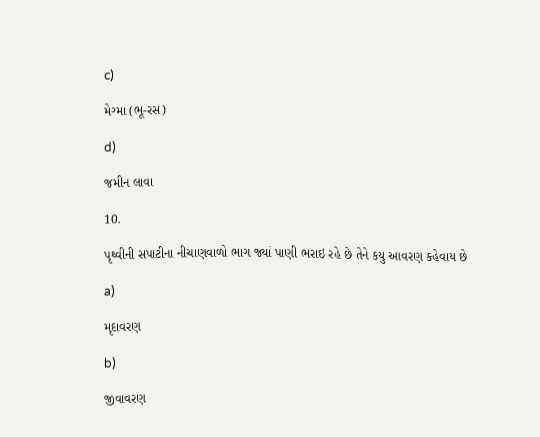c)

મેગ્મા (ભૂ-રસ)

d)

જમીન લાવા

10.

પૃથ્વીની સપાટીના નીચાણવાળો ભાગ જ્યાં પાણી ભરાઇ રહે છે તેને કયુ આવરણ કહેવાય છે

a)

મૃદાવરણ

b)

જીવાવરણ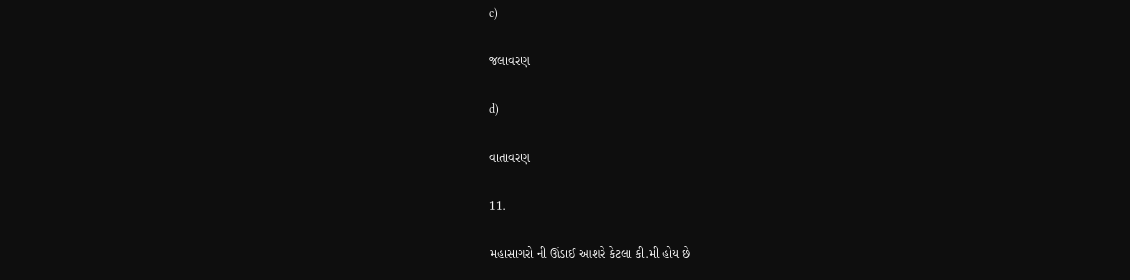c)

જલાવરણ

d)

વાતાવરણ

11.

મહાસાગરો ની ઊંડાઈ આશરે કેટલા કી.મી હોય છે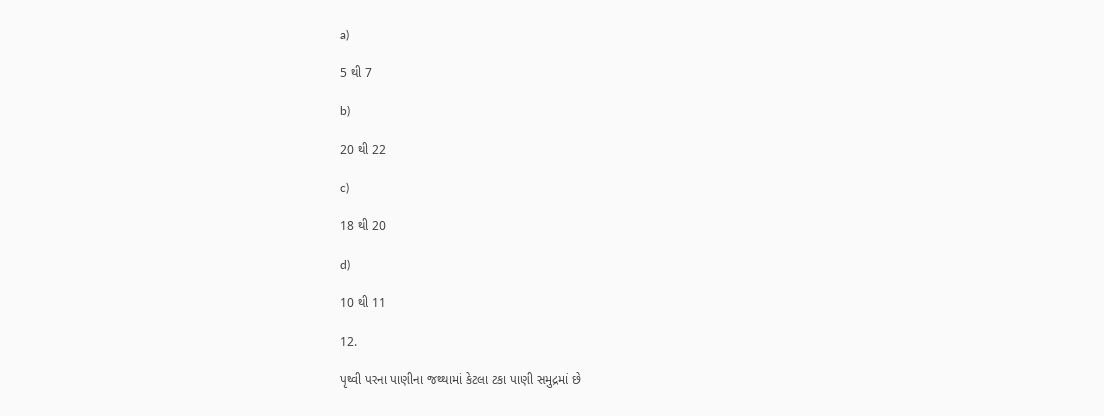a)

5 થી 7

b)

20 થી 22

c)

18 થી 20

d)

10 થી 11

12.

પૃથ્વી પરના પાણીના જથ્થામાં કેટલા ટકા પાણી સમુદ્રમાં છે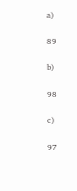a)

89

b)

98

c)

97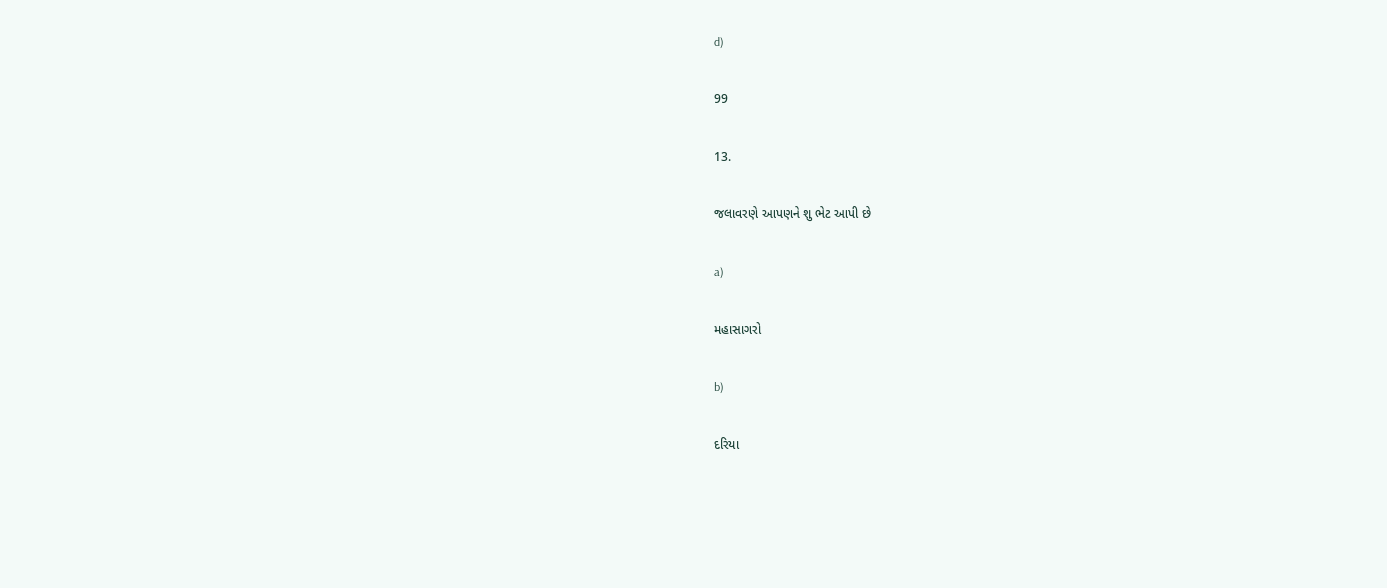d)

99

13.

જલાવરણે આપણને શુ ભેટ આપી છે

a)

મહાસાગરો

b)

દરિયા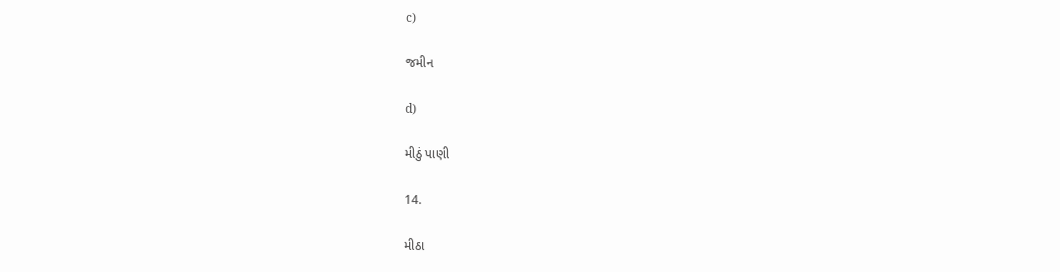c)

જમીન

d)

મીઠું પાણી

14.

મીઠા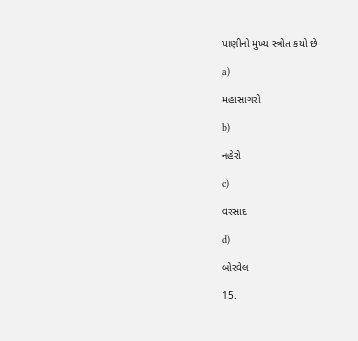પાણીનો મુખ્ય સ્ત્રોત કયો છે

a)

મહાસાગરો

b)

નહેરો

c)

વરસાદ

d)

બોરવેલ

15.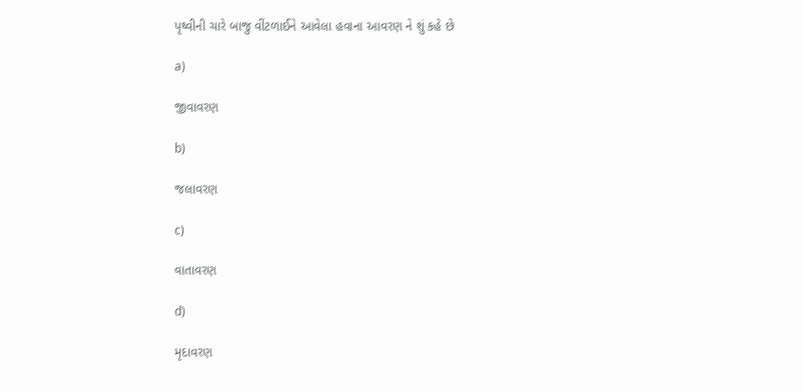પૃથ્વીની ચારે બાજુ વીંટળાઈને આવેલા હવાના આવરણ ને શું કહે છે

a)

જીવાવરણ

b)

જલાવરણ

c)

વાતાવરણ

d)

મૃદાવરણ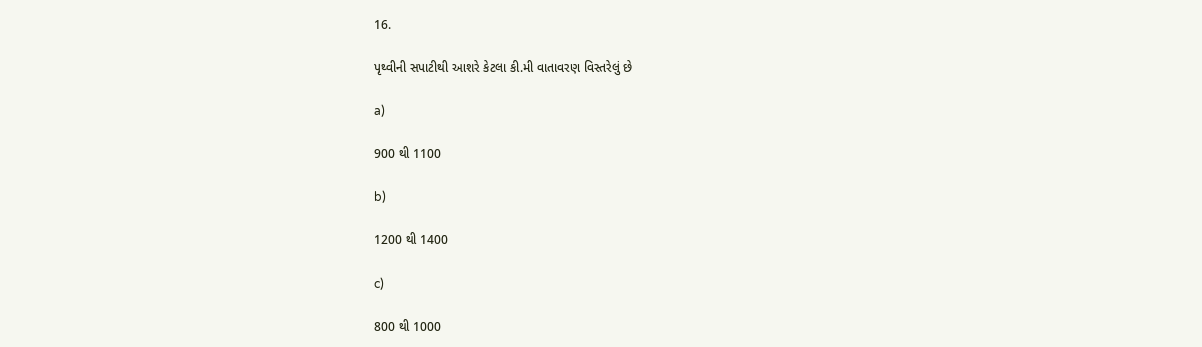16.

પૃથ્વીની સપાટીથી આશરે કેટલા કી.મી વાતાવરણ વિસ્તરેલું છે

a)

900 થી 1100

b)

1200 થી 1400

c)

800 થી 1000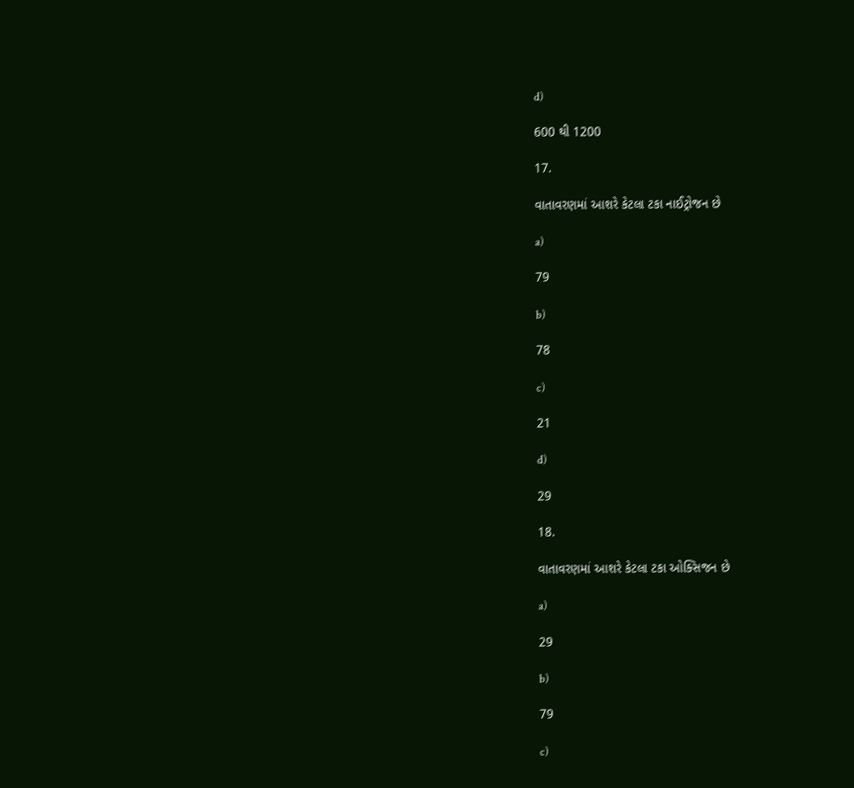d)

600 થી 1200

17.

વાતાવરણમાં આશરે કેટલા ટકા નાઈટ્રોજન છે

a)

79

b)

78

c)

21

d)

29

18.

વાતાવરણમાં આશરે કેટલા ટકા ઓક્સિજન છે

a)

29

b)

79

c)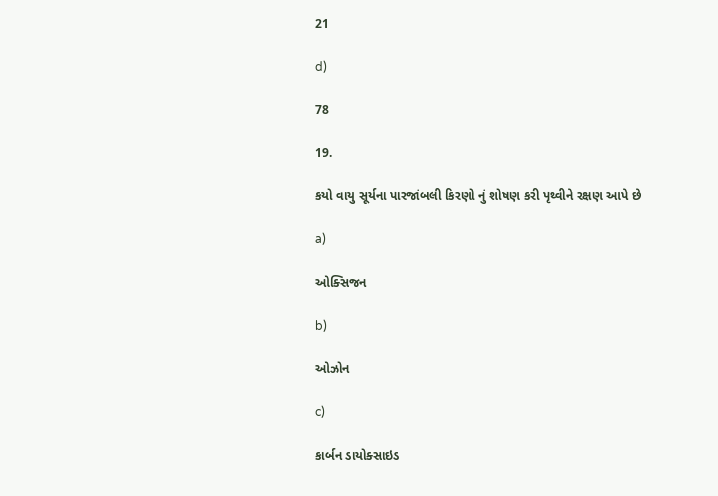21

d)

78

19.

કયો વાયુ સૂર્યના પારજાંબલી કિરણો નું શોષણ કરી પૃથ્વીને રક્ષણ આપે છે

a)

ઓક્સિજન

b)

ઓઝોન

c)

કાર્બન ડાયોક્સાઇડ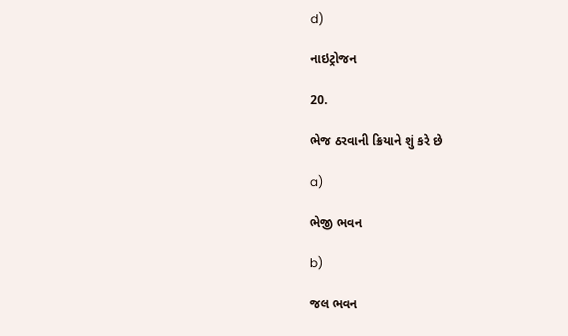d)

નાઇટ્રોજન

20.

ભેજ ઠરવાની ક્રિયાને શું કરે છે

a)

ભેજી ભવન

b)

જલ ભવન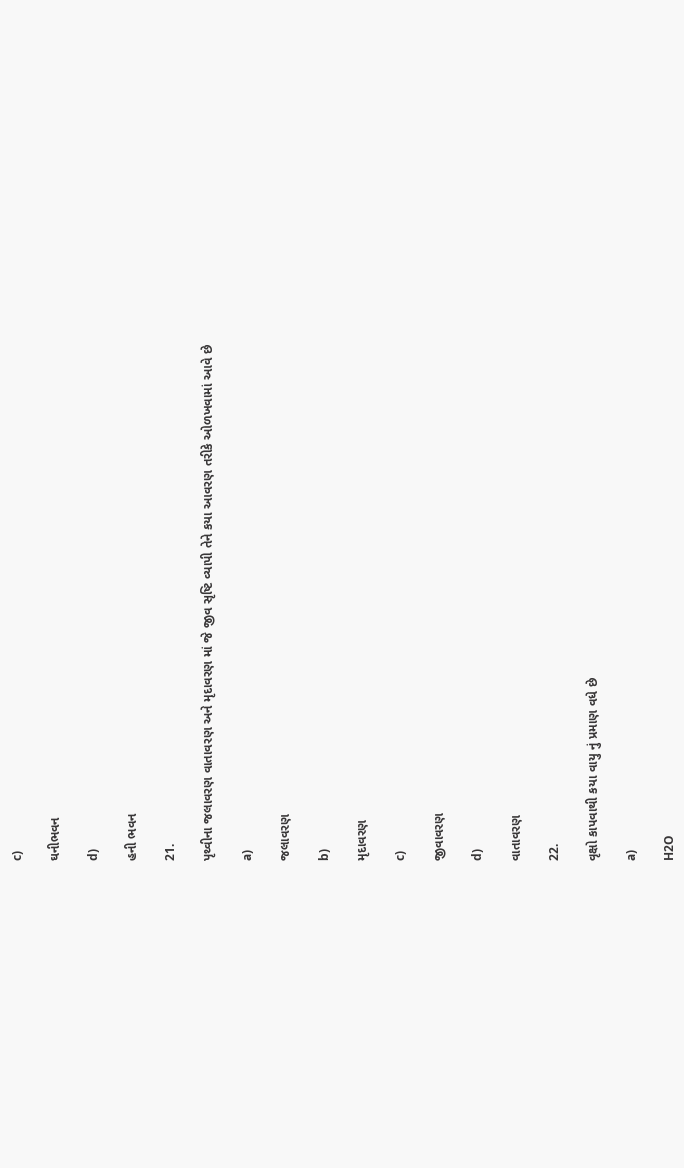c)

ઘનીભવન

d)

હની ભવન

21.

પૃથ્વીના જલાવરણ વાતાવરણ અને મૃદાવરણ માં જે જીવ સૃષ્ટિ વ્યાપી તેને કયા આવરણ તરીકે ઓળખવામાં આવે છે

a)

જલાવરણ

b)

મૃદાવરણ

c)

જીવાવરણ

d)

વાતાવરણ

22.

વૃક્ષો કાપવાથી કયા વાયુ નું પ્રમાણ વધે છે

a)

H2O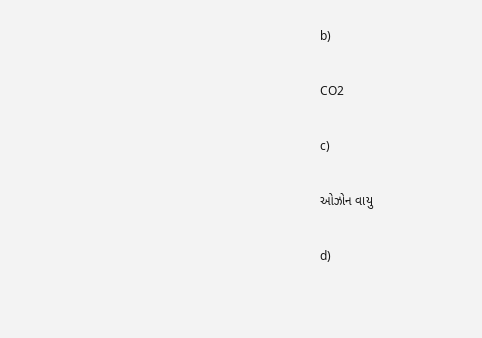b)

CO2

c)

ઓઝોન વાયુ

d)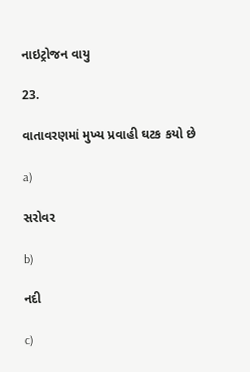નાઇટ્રોજન વાયુ

23.

વાતાવરણમાં મુખ્ય પ્રવાહી ઘટક કયો છે

a)

સરોવર

b)

નદી

c)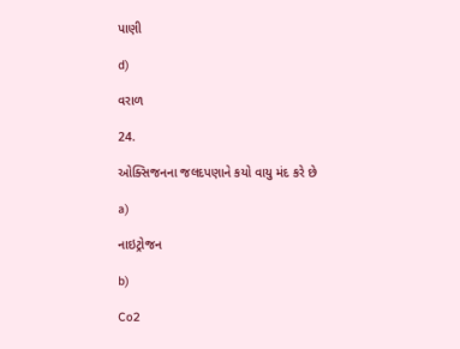પાણી

d)

વરાળ

24.

ઓક્સિજનના જલદપણાને કયો વાયુ મંદ કરે છે

a)

નાઇટ્રોજન

b)

Co2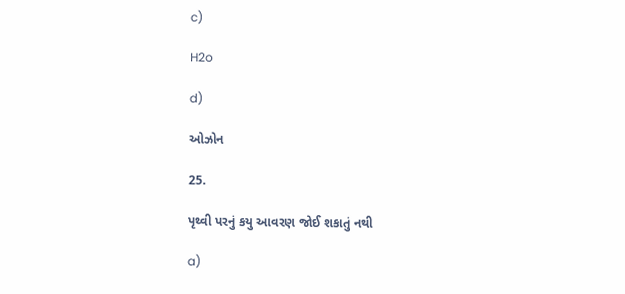c)

H2o

d)

ઓઝોન

25.

પૃથ્વી પરનું કયુ આવરણ જોઈ શકાતું નથી

a)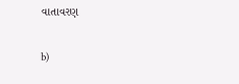વાતાવરણ

b)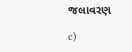જલાવરણ

c)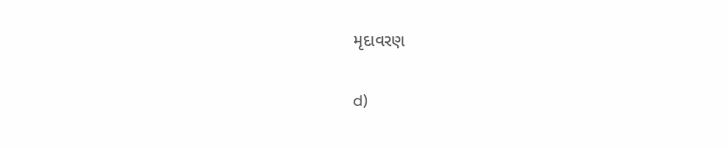મૃદાવરણ

d)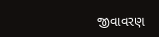જીવાવરણ